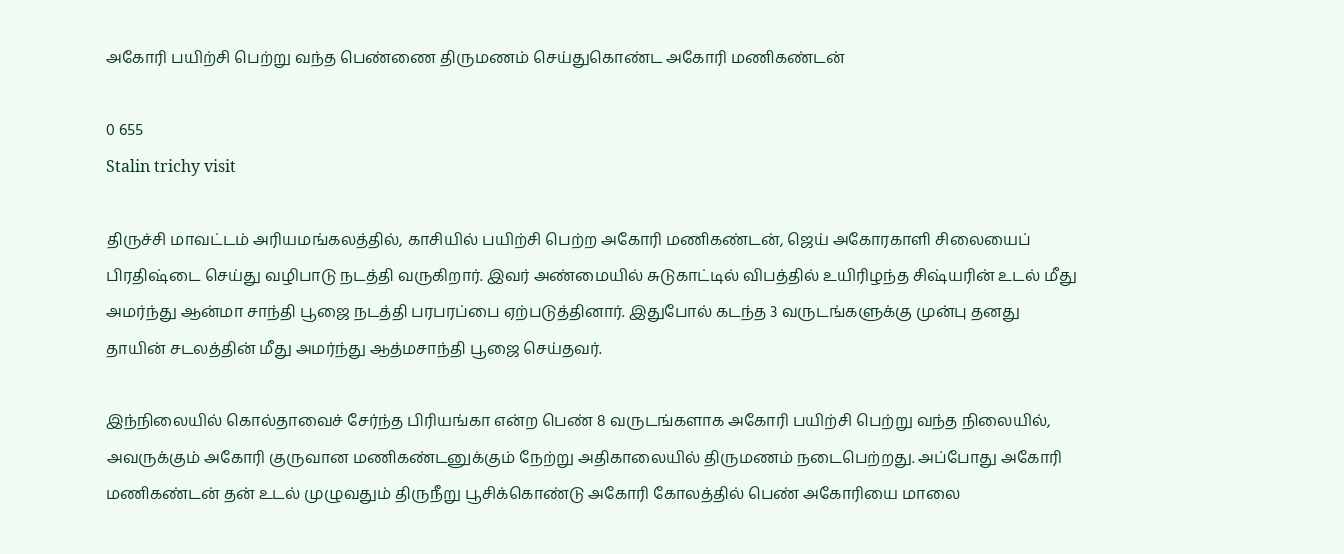அகோரி பயிற்சி பெற்று வந்த பெண்ணை திருமணம் செய்துகொண்ட அகோரி மணிகண்டன்

0 655
Stalin trichy visit

திருச்சி மாவட்டம் அரியமங்கலத்தில், காசியில் பயிற்சி பெற்ற அகோரி மணிகண்டன், ஜெய் அகோரகாளி சிலையைப் பிரதிஷ்டை செய்து வழிபாடு நடத்தி வருகிறார். இவர் அண்மையில் சுடுகாட்டில் விபத்தில் உயிரிழந்த சிஷ்யரின் உடல் மீது அமர்ந்து ஆன்மா சாந்தி பூஜை நடத்தி பரபரப்பை ஏற்படுத்தினார். இதுபோல் கடந்த 3 வருடங்களுக்கு முன்பு தனது தாயின் சடலத்தின் மீது அமர்ந்து ஆத்மசாந்தி பூஜை செய்தவர்.

இந்நிலையில் கொல்தாவைச் சேர்ந்த பிரியங்கா என்ற பெண் 8 வருடங்களாக அகோரி பயிற்சி பெற்று வந்த நிலையில், அவருக்கும் அகோரி குருவான மணிகண்டனுக்கும் நேற்று அதிகாலையில் திருமணம் நடைபெற்றது. அப்போது அகோரி மணிகண்டன் தன் உடல் முழுவதும் திருநீறு பூசிக்கொண்டு அகோரி கோலத்தில் பெண் அகோரியை மாலை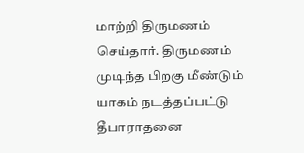மாற்றி திருமணம் செய்தார். திருமணம் முடிந்த பிறகு மீண்டும் யாகம் நடத்தப்பட்டு தீபாராதனை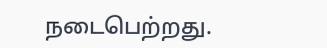நடைபெற்றது.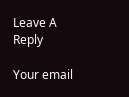Leave A Reply

Your email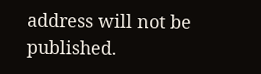address will not be published.